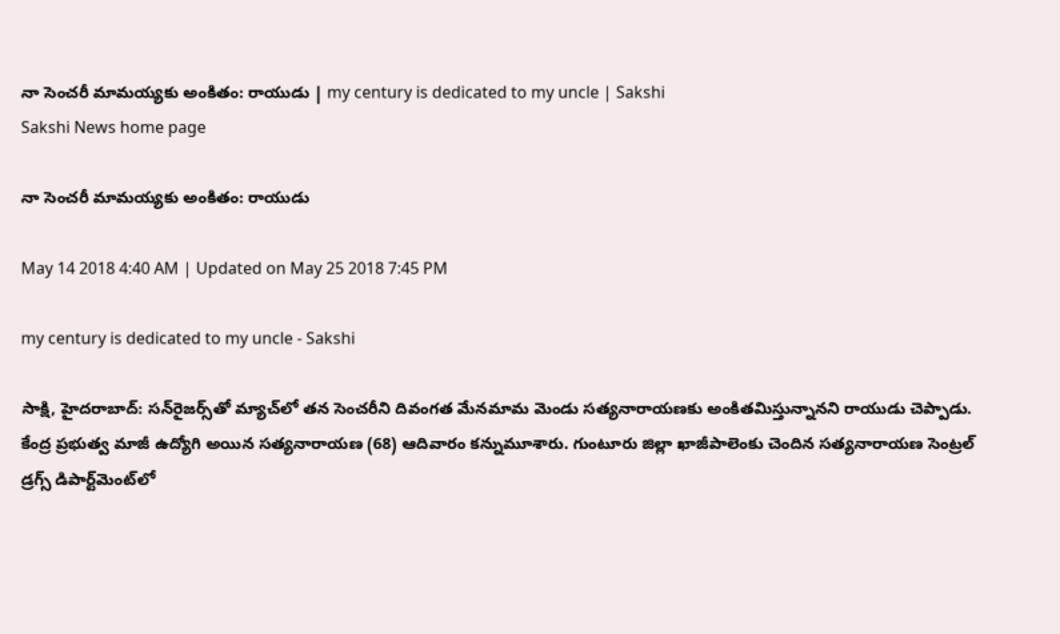నా సెంచరీ మామయ్యకు అంకితం: రాయుడు | my century is dedicated to my uncle | Sakshi
Sakshi News home page

నా సెంచరీ మామయ్యకు అంకితం: రాయుడు

May 14 2018 4:40 AM | Updated on May 25 2018 7:45 PM

my century is dedicated to my uncle - Sakshi

సాక్షి, హైదరాబాద్‌: సన్‌రైజర్స్‌తో మ్యాచ్‌లో తన సెంచరీని దివంగత మేనమామ మెండు సత్యనారాయణకు అంకితమిస్తున్నానని రాయుడు చెప్పాడు. కేంద్ర ప్రభుత్వ మాజీ ఉద్యోగి అయిన సత్యనారాయణ (68) ఆదివారం కన్నుమూశారు. గుంటూరు జిల్లా ఖాజీపాలెంకు చెందిన సత్యనారాయణ సెంట్రల్‌ డ్రగ్స్‌ డిపార్ట్‌మెంట్‌లో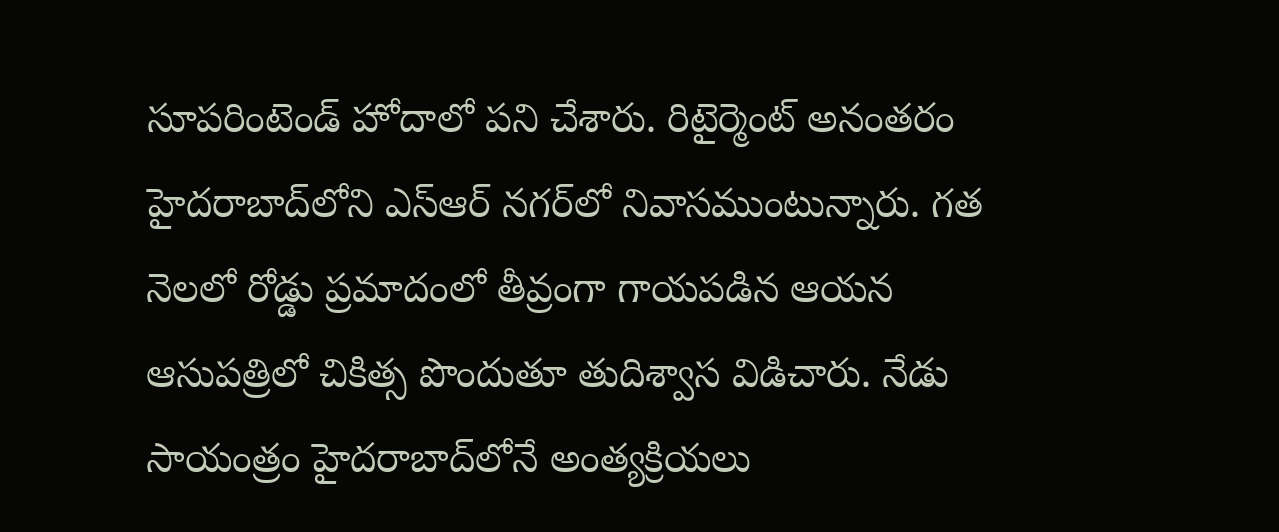సూపరింటెండ్‌ హోదాలో పని చేశారు. రిటైర్మెంట్‌ అనంతరం హైదరాబాద్‌లోని ఎస్‌ఆర్‌ నగర్‌లో నివాసముంటున్నారు. గత నెలలో రోడ్డు ప్రమాదంలో తీవ్రంగా గాయపడిన ఆయన ఆసుపత్రిలో చికిత్స పొందుతూ తుదిశ్వాస విడిచారు. నేడు సాయంత్రం హైదరాబాద్‌లోనే అంత్యక్రియలు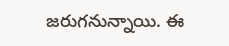జరుగనున్నాయి. ఈ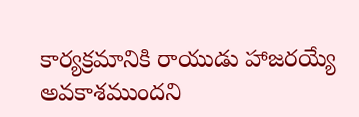కార్యక్రమానికి రాయుడు హాజరయ్యే అవకాశముందని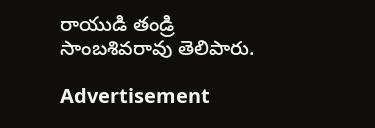రాయుడి తండ్రి సాంబశివరావు తెలిపారు.

Advertisement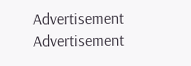Advertisement
Advertisement